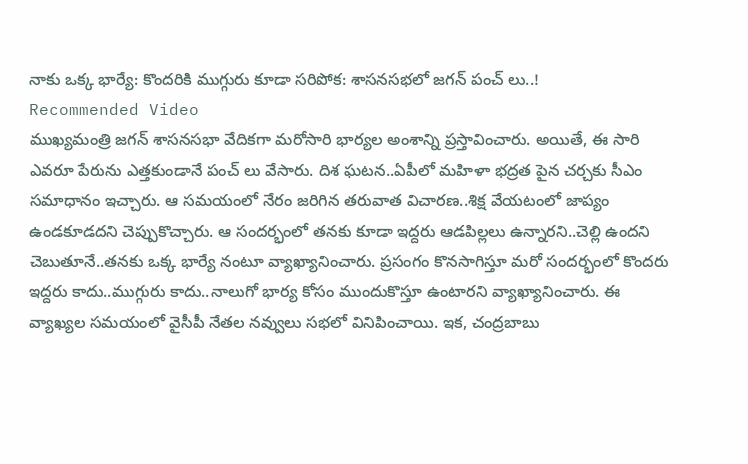నాకు ఒక్క భార్యే: కొందరికి ముగ్గురు కూడా సరిపోక: శాసనసభలో జగన్ పంచ్ లు..!
Recommended Video
ముఖ్యమంత్రి జగన్ శాసనసభా వేదికగా మరోసారి భార్యల అంశాన్ని ప్రస్తావించారు. అయితే, ఈ సారి ఎవరూ పేరును ఎత్తకుండానే పంచ్ లు వేసారు. దిశ ఘటన..ఏపీలో మహిళా భద్రత పైన చర్చకు సీఎం సమాధానం ఇచ్చారు. ఆ సమయంలో నేరం జరిగిన తరువాత విచారణ..శిక్ష వేయటంలో జాప్యం ఉండకూడదని చెప్పుకొచ్చారు. ఆ సందర్భంలో తనకు కూడా ఇద్దరు ఆడపిల్లలు ఉన్నారని..చెల్లి ఉందని చెబుతూనే..తనకు ఒక్క భార్యే నంటూ వ్యాఖ్యానించారు. ప్రసంగం కొనసాగిస్తూ మరో సందర్భంలో కొందరు ఇద్దరు కాదు..ముగ్గురు కాదు..నాలుగో భార్య కోసం ముందుకొస్తూ ఉంటారని వ్యాఖ్యానించారు. ఈ వ్యాఖ్యల సమయంలో వైసీపీ నేతల నవ్వులు సభలో వినిపించాయి. ఇక, చంద్రబాబు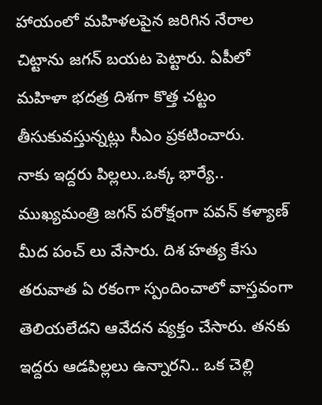హాయంలో మహిళలపైన జరిగిన నేరాల చిట్టాను జగన్ బయట పెట్టారు. ఏపీలో మహిళా భదత్ర దిశగా కొత్త చట్టం తీసుకువస్తున్నట్లు సీఎం ప్రకటించారు.
నాకు ఇద్దరు పిల్లలు..ఒక్క భార్యే..
ముఖ్యమంత్రి జగన్ పరోక్షంగా పవన్ కళ్యాణ్ మీద పంచ్ లు వేసారు. దిశ హత్య కేసు తరువాత ఏ రకంగా స్పందించాలో వాస్తవంగా తెలియలేదని ఆవేదన వ్యక్తం చేసారు. తనకు ఇద్దరు ఆడపిల్లలు ఉన్నారని.. ఒక చెల్లి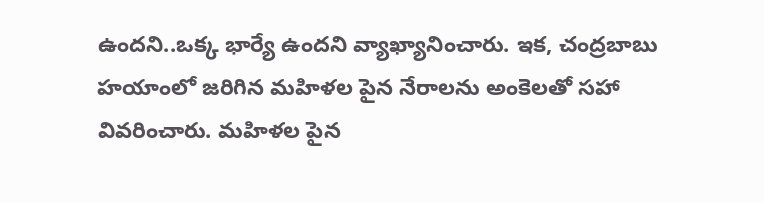ఉందని..ఒక్క భార్యే ఉందని వ్యాఖ్యానించారు. ఇక, చంద్రబాబు హయాంలో జరిగిన మహిళల పైన నేరాలను అంకెలతో సహా వివరించారు. మహిళల పైన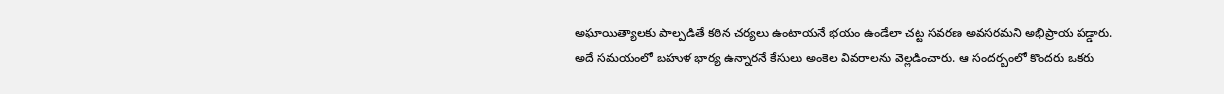అఘాయిత్యాలకు పాల్పడితే కఠిన చర్యలు ఉంటాయనే భయం ఉండేలా చట్ట సవరణ అవసరమని అభిప్రాయ పడ్డారు. అదే సమయంలో బహుళ భార్య ఉన్నారనే కేసులు అంకెల వివరాలను వెల్లడించారు. ఆ సందర్బంలో కొందరు ఒకరు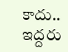కాదు.. ఇద్దరు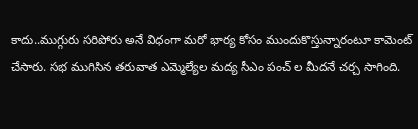కాదు..ముగ్గురు సరిపోరు అనే విధంగా మరో భార్య కోసం ముందుకొస్తున్నారంటూ కామెంట్ చేసారు. సభ ముగిసిన తరువాత ఎమ్మెల్యేల మద్య సీఎం పంచ్ ల మీదనే చర్చ సాగింది.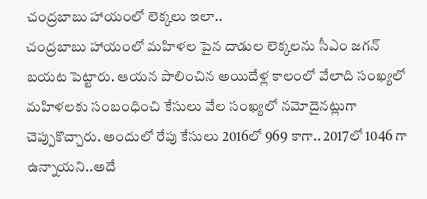చంద్రబాబు హాయంలో లెక్కలు ఇలా..
చంద్రబాబు హాయంలో మహిళల పైన దాడుల లెక్కలను సీఎం జగన్ బయట పెట్టారు. ఆయన పాలించిన అయిదేళ్ల కాలంలో వేలాది సంఖ్యలో మహిళలకు సంబంధించి కేసులు వేల సంఖ్యలో నమోదైనట్లుగా చెప్పుకొచ్చారు. అందులో రేపు కేసులు 2016లో 969 కాగా.. 2017లో 1046 గా ఉన్నాయని..అదే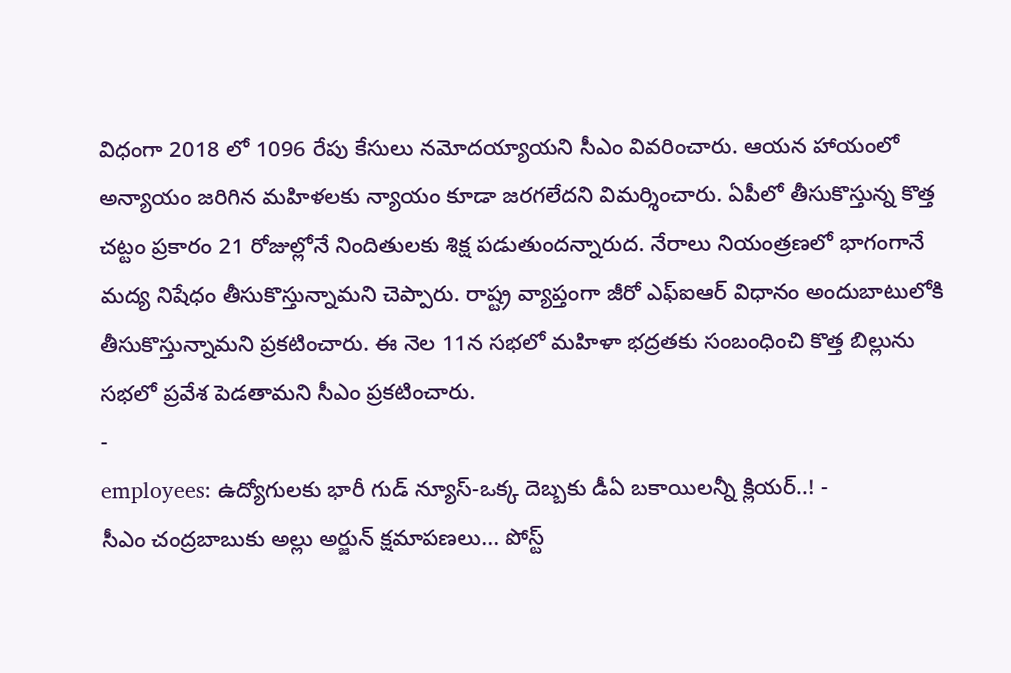విధంగా 2018 లో 1096 రేపు కేసులు నమోదయ్యాయని సీఎం వివరించారు. ఆయన హాయంలో అన్యాయం జరిగిన మహిళలకు న్యాయం కూడా జరగలేదని విమర్శించారు. ఏపీలో తీసుకొస్తున్న కొత్త చట్టం ప్రకారం 21 రోజుల్లోనే నిందితులకు శిక్ష పడుతుందన్నారుద. నేరాలు నియంత్రణలో భాగంగానే మద్య నిషేధం తీసుకొస్తున్నామని చెప్పారు. రాష్ట్ర వ్యాప్తంగా జీరో ఎఫ్ఐఆర్ విధానం అందుబాటులోకి తీసుకొస్తున్నామని ప్రకటించారు. ఈ నెల 11న సభలో మహిళా భద్రతకు సంబంధించి కొత్త బిల్లును సభలో ప్రవేశ పెడతామని సీఎం ప్రకటించారు.
-
employees: ఉద్యోగులకు భారీ గుడ్ న్యూస్-ఒక్క దెబ్బకు డీఏ బకాయిలన్నీ క్లియర్..! -
సీఎం చంద్రబాబుకు అల్లు అర్జున్ క్షమాపణలు... పోస్ట్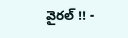వైరల్ !! -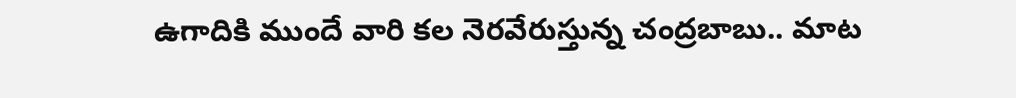ఉగాదికి ముందే వారి కల నెరవేరుస్తున్న చంద్రబాబు.. మాట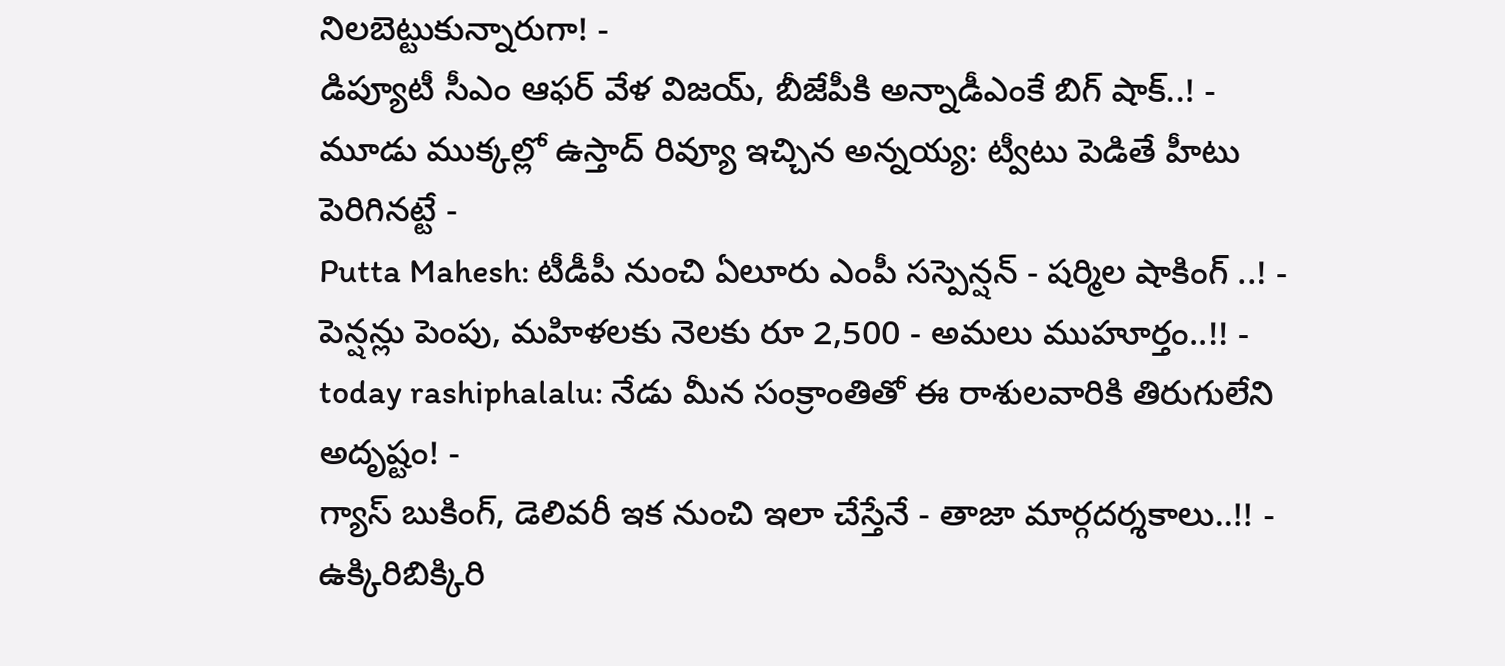నిలబెట్టుకున్నారుగా! -
డిప్యూటీ సీఎం ఆఫర్ వేళ విజయ్, బీజేపీకి అన్నాడీఎంకే బిగ్ షాక్..! -
మూడు ముక్కల్లో ఉస్తాద్ రివ్యూ ఇచ్చిన అన్నయ్య: ట్వీటు పెడితే హీటు పెరిగినట్టే -
Putta Mahesh: టీడీపీ నుంచి ఏలూరు ఎంపీ సస్పెన్షన్ - షర్మిల షాకింగ్ ..! -
పెన్షన్లు పెంపు, మహిళలకు నెలకు రూ 2,500 - అమలు ముహూర్తం..!! -
today rashiphalalu: నేడు మీన సంక్రాంతితో ఈ రాశులవారికి తిరుగులేని అదృష్టం! -
గ్యాస్ బుకింగ్, డెలివరీ ఇక నుంచి ఇలా చేస్తేనే - తాజా మార్గదర్శకాలు..!! -
ఉక్కిరిబిక్కిరి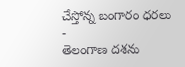చేస్తోన్న బంగారం ధరలు -
తెలంగాణ దశను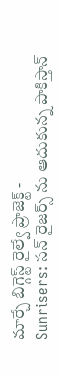మార్చే బిగ్గెస్ట్ రైల్వే ప్రాజెక్ట్ -
Sunrisers: సన్ రైజర్స్ ను ఆదుకున్న పాకిస్తాన్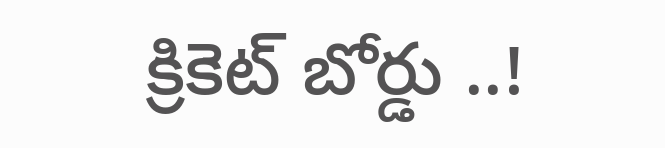క్రికెట్ బోర్డు ..!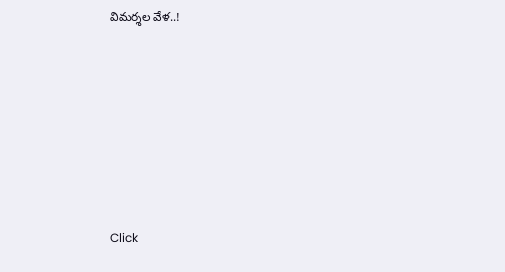విమర్శల వేళ..!












Click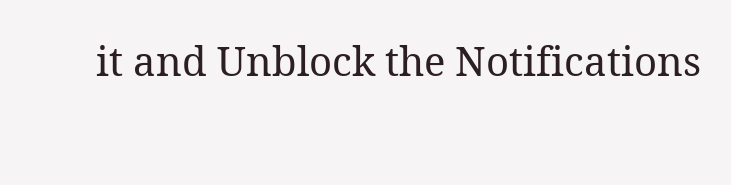it and Unblock the Notifications